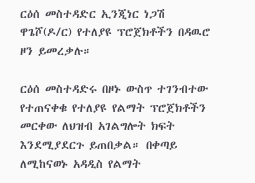ርዕሰ መስተዳድር ኢንጂነር ነጋሽ ዋጌሾ(ዶ/ር) የተለያዩ ፕሮጀክቶችን በዳዉሮ ዞን ይመረቃሉ።

ርዕሰ መስተዳድሩ በዞኑ ውስጥ ተገንብተው የተጠናቀቁ የተለያዩ የልማት ፕሮጀክቶችን መርቀው ለህዝብ አገልግሎት ክፍት እንደሚያደርጉ ይጠበቃል። በቀጣይ ለሚከናወኑ አዳዲስ የልማት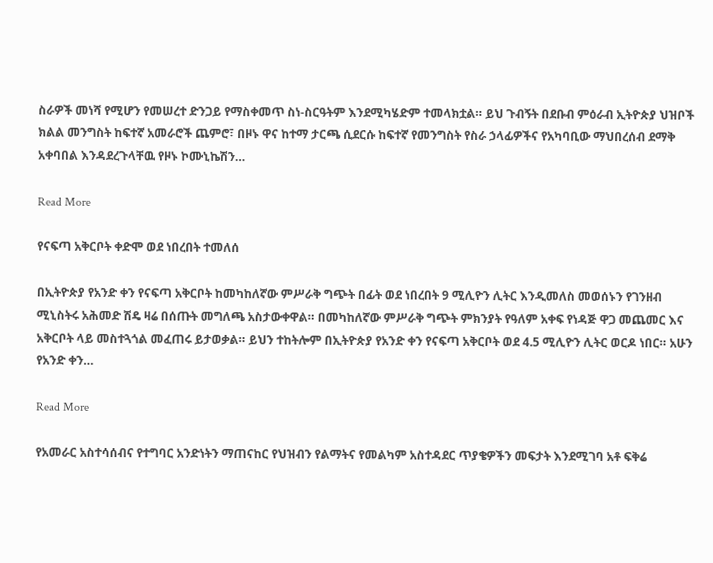ስራዎች መነሻ የሚሆን የመሠረተ ድንጋይ የማስቀመጥ ስነ-ስርዓትም እንደሚካሄድም ተመላክቷል። ይህ ጉብኝት በደቡብ ምዕራብ ኢትዮጵያ ህዝቦች ክልል መንግስት ከፍተኛ አመራሮች ጨምሮ፣ በዞኑ ዋና ከተማ ታርጫ ሲደርሱ ከፍተኛ የመንግስት የስራ ኃላፊዎችና የአካባቢው ማህበረሰብ ደማቅ አቀባበል እንዳደረጉላቸዉ የዞኑ ኮሙኒኬሽን…

Read More

የናፍጣ አቅርቦት ቀድሞ ወደ ነበረበት ተመለሰ

በኢትዮጵያ የአንድ ቀን የናፍጣ አቅርቦት ከመካከለኛው ምሥራቅ ግጭት በፊት ወደ ነበረበት 9 ሚሊዮን ሊትር እንዲመለስ መወሰኑን የገንዘብ ሚኒስትሩ አሕመድ ሽዴ ዛሬ በሰጡት መግለጫ አስታውቀዋል። በመካከለኛው ምሥራቅ ግጭት ምክንያት የዓለም አቀፍ የነዳጅ ዋጋ መጨመር እና አቅርቦት ላይ መስተጓጎል መፈጠሩ ይታወቃል። ይህን ተከትሎም በኢትዮጵያ የአንድ ቀን የናፍጣ አቅርቦት ወደ 4.5 ሚሊዮን ሊትር ወርዶ ነበር። አሁን የአንድ ቀን…

Read More

የአመራር አስተሳሰብና የተግባር አንድነትን ማጠናከር የህዝብን የልማትና የመልካም አስተዳደር ጥያቄዎችን መፍታት እንደሚገባ አቶ ፍቅሬ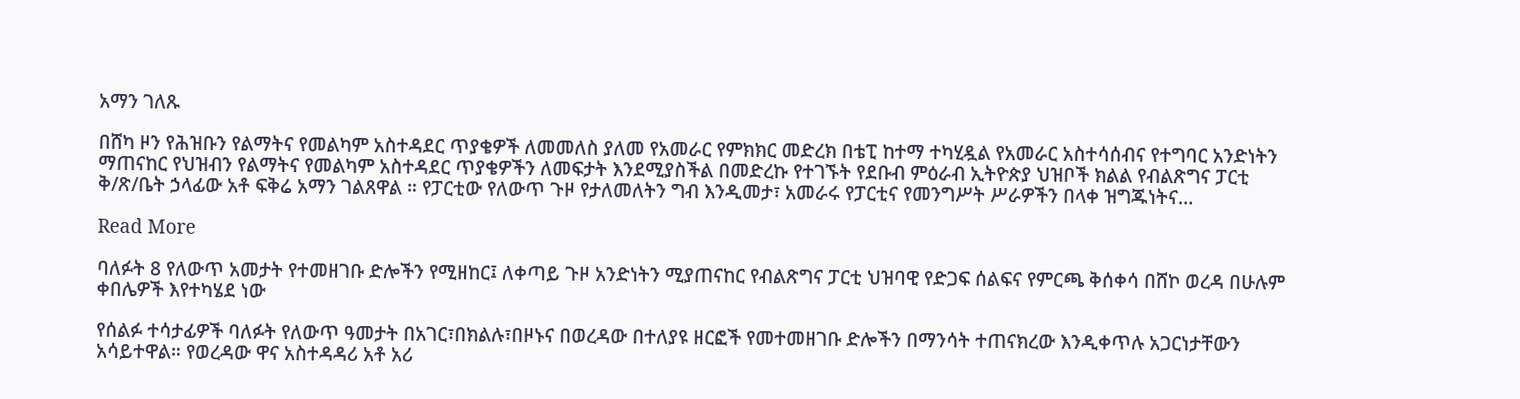አማን ገለጹ

በሸካ ዞን የሕዝቡን የልማትና የመልካም አስተዳደር ጥያቄዎች ለመመለስ ያለመ የአመራር የምክክር መድረክ በቴፒ ከተማ ተካሂዷል የአመራር አስተሳሰብና የተግባር አንድነትን ማጠናከር የህዝብን የልማትና የመልካም አስተዳደር ጥያቄዎችን ለመፍታት እንደሚያስችል በመድረኩ የተገኙት የደቡብ ምዕራብ ኢትዮጵያ ህዝቦች ክልል የብልጽግና ፓርቲ ቅ/ጽ/ቤት ኃላፊው አቶ ፍቅሬ አማን ገልጸዋል ። የፓርቲው የለውጥ ጉዞ የታለመለትን ግብ እንዲመታ፣ አመራሩ የፓርቲና የመንግሥት ሥራዎችን በላቀ ዝግጁነትና…

Read More

ባለፉት 8 የለውጥ አመታት የተመዘገቡ ድሎችን የሚዘከር፤ ለቀጣይ ጉዞ አንድነትን ሚያጠናከር የብልጽግና ፓርቲ ህዝባዊ የድጋፍ ሰልፍና የምርጫ ቅሰቀሳ በሸኮ ወረዳ በሁሉም ቀበሌዎች እየተካሄደ ነው

የሰልፉ ተሳታፊዎች ባለፉት የለውጥ ዓመታት በአገር፣በክልሉ፣በዞኑና በወረዳው በተለያዩ ዘርፎች የመተመዘገቡ ድሎችን በማንሳት ተጠናክረው እንዲቀጥሉ አጋርነታቸውን አሳይተዋል። የወረዳው ዋና አስተዳዳሪ አቶ አሪ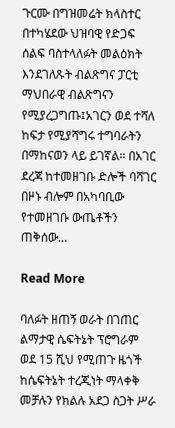ጉርሙ በግዝመሬት ክላስተር በተካሄደው ህዝባዊ የድጋፍ ሰልፍ ባስተላለፉት መልዕክት እንደገለጹት ብልጽግና ፓርቲ ማህበራዊ ብልጽግናን የሚያረጋግጡ፤አገርን ወደ ተሻለ ከፍታ የሚያሻግሩ ተግባራትን በማከናወን ላይ ይገኛል። በአገር ደረጃ ከተመዘገቡ ድሎች ባሻገር በዞኑ ብሎም በአካባቢው የተመዘገቡ ውጤቶችን ጠቅሰው…

Read More

ባለፉት ዘጠኝ ወራት በገጠር ልማታዊ ሴፍትኔት ፕሮግራም ወደ 15 ሺህ የሚጠጉ ዜጎች ከሴፍትኔት ተረጂነት ማላቀቅ መቻሉን የክልሉ አደጋ ስጋት ሥራ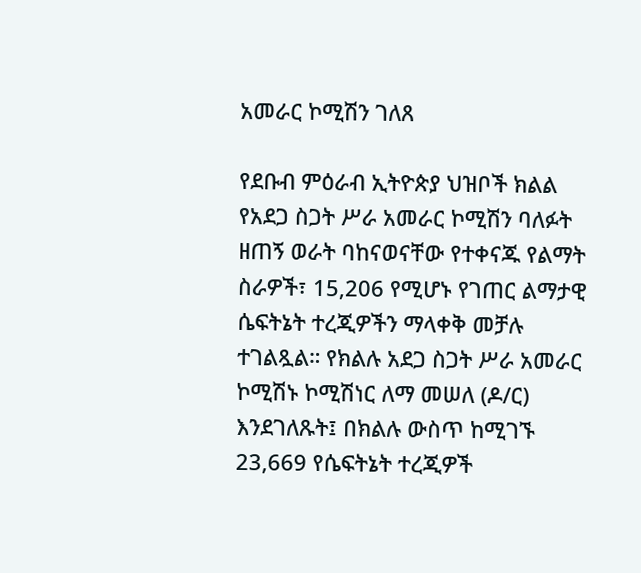አመራር ኮሚሽን ገለጸ

የደቡብ ምዕራብ ኢትዮጵያ ህዝቦች ክልል የአደጋ ስጋት ሥራ አመራር ኮሚሽን ባለፉት ዘጠኝ ወራት ባከናወናቸው የተቀናጁ የልማት ስራዎች፣ 15,206 የሚሆኑ የገጠር ልማታዊ ሴፍትኔት ተረጂዎችን ማላቀቅ መቻሉ ተገልጿል። የክልሉ አደጋ ስጋት ሥራ አመራር ኮሚሽኑ ኮሚሽነር ለማ መሠለ (ዶ/ር) እንደገለጹት፤ በክልሉ ውስጥ ከሚገኙ 23,669 የሴፍትኔት ተረጂዎች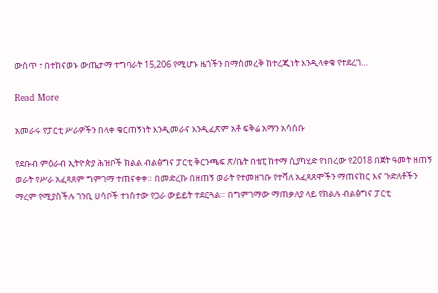ውስጥ ፣ በተከናወኑ ውጤታማ ተግባራት 15,206 የሚሆኑ ዜጎችን በማስመረቅ ከተረጂነት እንዲላቀቁ የተደረገ…

Read More

አመራሩ የፓርቲ ሥራዎችን በላቀ ቁርጠኝነት እንዲመራና እንዲፈጽም አቶ ፍቅሬ አማን አሳሰቡ

የደቡብ ምዕራብ ኢትዮጵያ ሕዝቦች ክልል ብልፅግና ፓርቲ ቅርንጫፍ ጽ/ቤት በቴፒ ከተማ ሲያካሂድ የነበረው የ2018 በጀት ዓመት ዘጠኝ ወራት የሥራ አፈጻጸም ግምገማ ተጠናቀቀ። በመድረኩ በዘጠኝ ወራት የተመዘገቡ የተሻለ አፈጻጸሞችን ማጠናከር እና ጉድለቶችን ማረም የሚያስችሉ ገንቢ ሀሳቦች ተነስተው የጋራ ውይይት ተደርጓል። በግምገማው ማጠቃለያ ላይ የክልሉ ብልፅግና ፓርቲ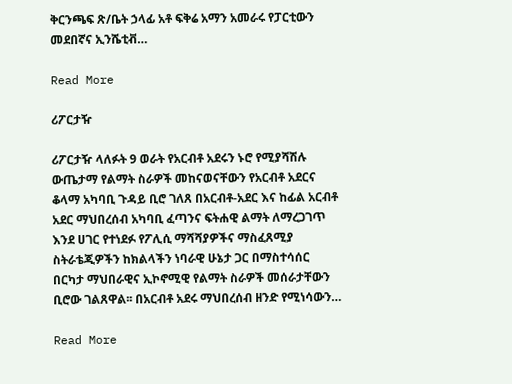ቅርንጫፍ ጽ/ቤት ኃላፊ አቶ ፍቅሬ አማን አመራሩ የፓርቲውን መደበኛና ኢንሼቲቭ…

Read More

ሪፖርታዥ

ሪፖርታዥ ላለፉት 9 ወራት የአርብቶ አደሩን ኑሮ የሚያሻሽሉ ውጤታማ የልማት ስራዎች መከናወናቸውን የአርብቶ አደርና ቆላማ አካባቢ ጉዳይ ቢሮ ገለጸ በአርብቶ-አደር እና ከፊል አርብቶ አደር ማህበረሰብ አካባቢ ፈጣንና ፍትሐዊ ልማት ለማረጋገጥ  እንደ ሀገር የተነደፉ የፖሊሲ ማሻሻያዎችና ማስፈጸሚያ ስትራቴጂዎችን ከክልላችን ነባራዊ ሁኔታ ጋር በማስተሳሰር በርካታ ማህበራዊና ኢኮኖሚዊ የልማት ስራዎች መሰራታቸውን ቢሮው ገልጸዋል፡፡ በአርብቶ አደሩ ማህበረሰብ ዘንድ የሚነሳውን…

Read More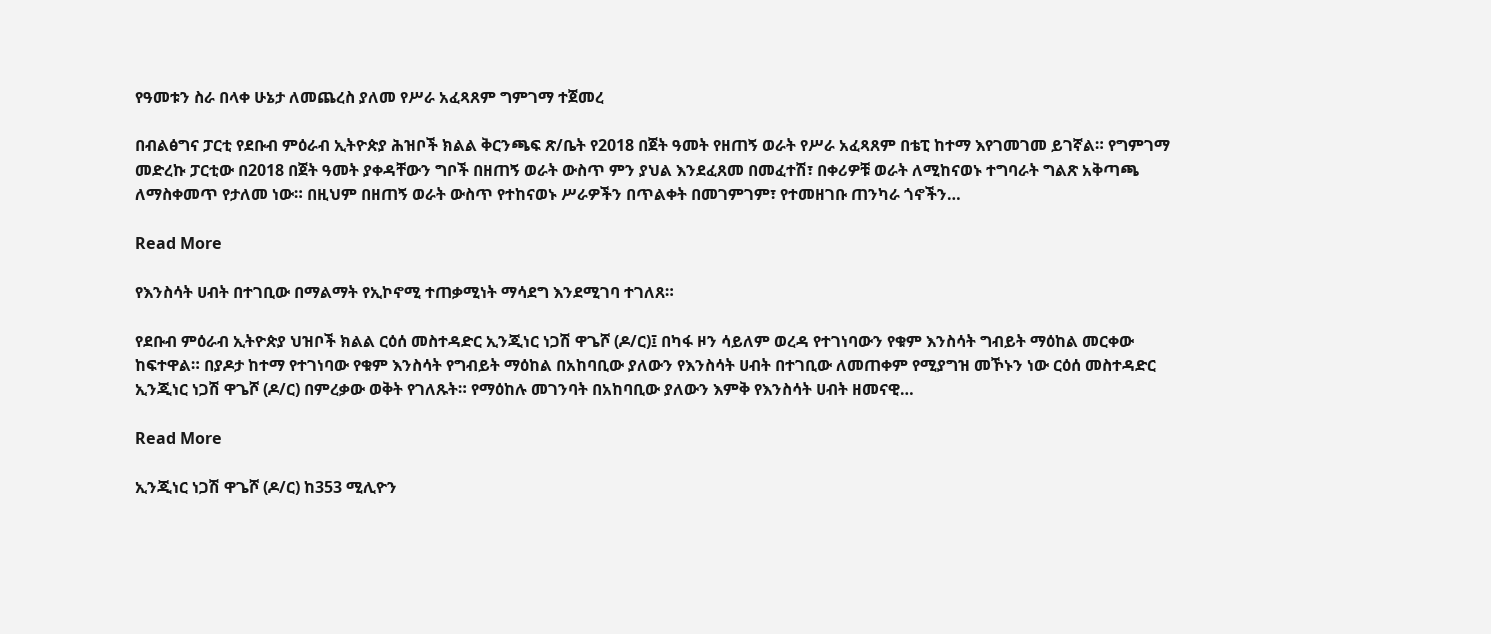የዓመቱን ስራ በላቀ ሁኔታ ለመጨረስ ያለመ የሥራ አፈጻጸም ግምገማ ተጀመረ

በብልፅግና ፓርቲ የደቡብ ምዕራብ ኢትዮጵያ ሕዝቦች ክልል ቅርንጫፍ ጽ/ቤት የ2018 በጀት ዓመት የዘጠኝ ወራት የሥራ አፈጻጸም በቴፒ ከተማ እየገመገመ ይገኛል። የግምገማ መድረኩ ፓርቲው በ2018 በጀት ዓመት ያቀዳቸውን ግቦች በዘጠኝ ወራት ውስጥ ምን ያህል እንደፈጸመ በመፈተሽ፣ በቀሪዎቹ ወራት ለሚከናወኑ ተግባራት ግልጽ አቅጣጫ ለማስቀመጥ የታለመ ነው። በዚህም በዘጠኝ ወራት ውስጥ የተከናወኑ ሥራዎችን በጥልቀት በመገምገም፣ የተመዘገቡ ጠንካራ ጎኖችን…

Read More

የእንስሳት ሀብት በተገቢው በማልማት የኢኮኖሚ ተጠቃሚነት ማሳደግ እንደሚገባ ተገለጸ።

የደቡብ ምዕራብ ኢትዮጵያ ህዝቦች ክልል ርዕሰ መስተዳድር ኢንጂነር ነጋሽ ዋጌሾ (ዶ/ር)፤ በካፋ ዞን ሳይለም ወረዳ የተገነባውን የቁም እንስሳት ግብይት ማዕከል መርቀው ከፍተዋል። በያዶታ ከተማ የተገነባው የቁም እንስሳት የግብይት ማዕከል በአከባቢው ያለውን የእንስሳት ሀብት በተገቢው ለመጠቀም የሚያግዝ መኾኑን ነው ርዕሰ መስተዳድር ኢንጂነር ነጋሽ ዋጌሾ (ዶ/ር) በምረቃው ወቅት የገለጹት። የማዕከሉ መገንባት በአከባቢው ያለውን እምቅ የእንስሳት ሀብት ዘመናዊ…

Read More

ኢንጂነር ነጋሽ ዋጌሾ (ዶ/ር) ከ353 ሚሊዮን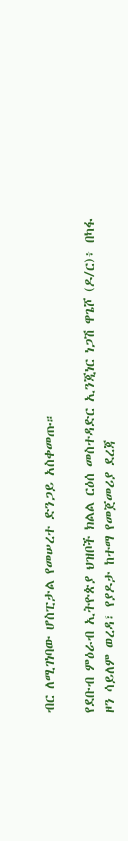ብር ለሚገነባው ሆስፒታል የመሠረተ ድንጋይ አስቀመጡ።

የደቡብ ምዕራብ ኢትዮጵያ ህዝቦች ክልል ርዕሰ መስተዳድር ኢንጂነር ነጋሽ ዋጌሾ (ዶ/ር)፥ በካፋ ዞን ሳይለም ወረዳ፣ የያዶታ ከተማ የመጀመሪያ ደረጃ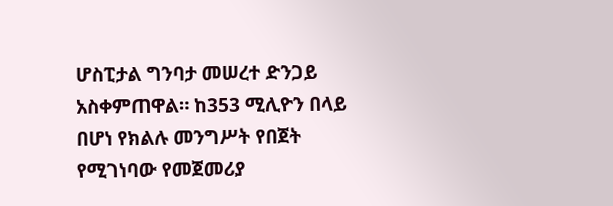ሆስፒታል ግንባታ መሠረተ ድንጋይ አስቀምጠዋል። ከ353 ሚሊዮን በላይ በሆነ የክልሉ መንግሥት የበጀት የሚገነባው የመጀመሪያ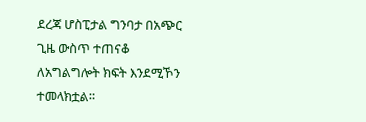ደረጃ ሆስፒታል ግንባታ በአጭር ጊዜ ውስጥ ተጠናቆ ለአግልግሎት ክፍት እንደሚኾን ተመላክቷል።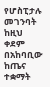የሆስፒታሉ መገንባት ከዚህ ቀደም በአከባቢው ከጤና ተቋማት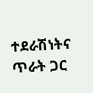ተደራሽነትና ጥራት ጋር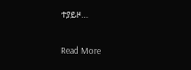ተያይዞ…

Read More